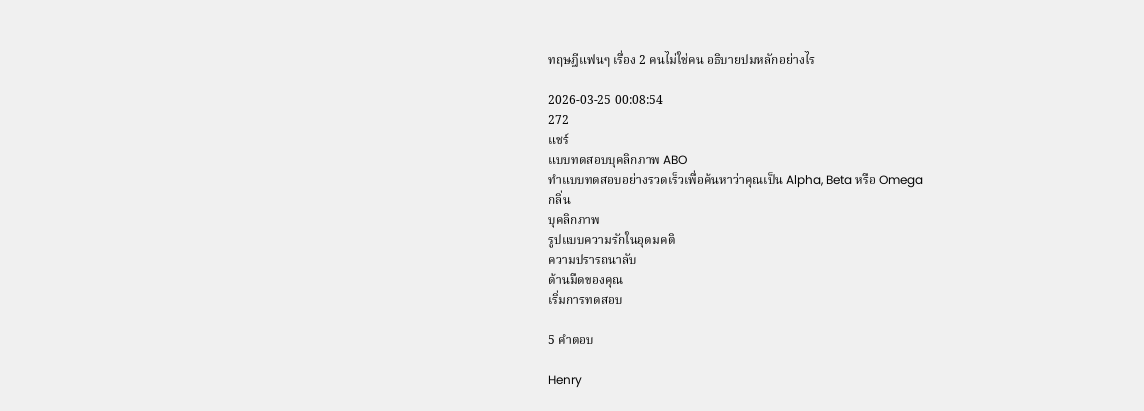ทฤษฎีแฟนๆ เรื่อง 2 คนไม่ใช่คน อธิบายปมหลักอย่างไร

2026-03-25 00:08:54
272
แชร์
แบบทดสอบบุคลิกภาพ ABO
ทำแบบทดสอบอย่างรวดเร็วเพื่อค้นหาว่าคุณเป็น Alpha, Beta หรือ Omega
กลิ่น
บุคลิกภาพ
รูปแบบความรักในอุดมคติ
ความปรารถนาลับ
ด้านมืดของคุณ
เริ่มการทดสอบ

5 คำตอบ

Henry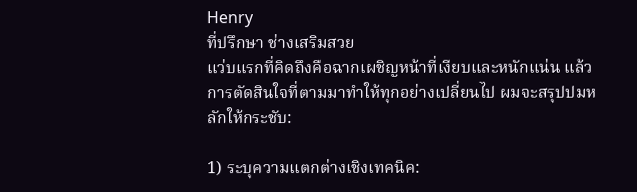Henry
ที่ปรึกษา ช่างเสริมสวย
แว่บแรกที่คิดถึงคือฉากเผชิญหน้าที่เงียบและหนักแน่น แล้วการตัดสินใจที่ตามมาทำให้ทุกอย่างเปลี่ยนไป ผมจะสรุปปมหลักให้กระชับ:

1) ระบุความแตกต่างเชิงเทคนิค: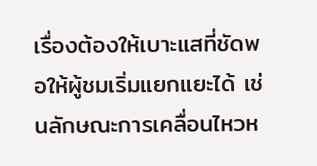เรื่องต้องให้เบาะแสที่ชัดพอให้ผู้ชมเริ่มแยกแยะได้ เช่นลักษณะการเคลื่อนไหวห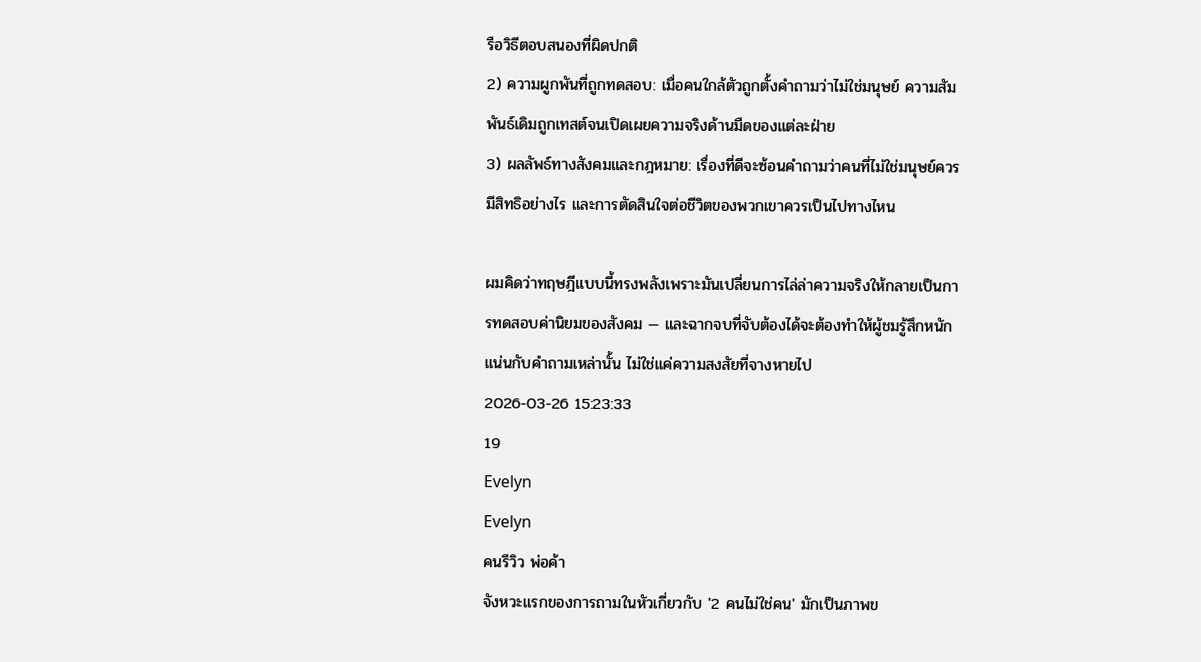รือวิธีตอบสนองที่ผิดปกติ
2) ความผูกพันที่ถูกทดสอบ: เมื่อคนใกล้ตัวถูกตั้งคำถามว่าไม่ใช่มนุษย์ ความสัมพันธ์เดิมถูกเทสต์จนเปิดเผยความจริงด้านมืดของแต่ละฝ่าย
3) ผลลัพธ์ทางสังคมและกฎหมาย: เรื่องที่ดีจะซ้อนคำถามว่าคนที่ไม่ใช่มนุษย์ควรมีสิทธิอย่างไร และการตัดสินใจต่อชีวิตของพวกเขาควรเป็นไปทางไหน

ผมคิดว่าทฤษฎีแบบนี้ทรงพลังเพราะมันเปลี่ยนการไล่ล่าความจริงให้กลายเป็นการทดสอบค่านิยมของสังคม — และฉากจบที่จับต้องได้จะต้องทำให้ผู้ชมรู้สึกหนักแน่นกับคำถามเหล่านั้น ไม่ใช่แค่ความสงสัยที่จางหายไป
2026-03-26 15:23:33
19
Evelyn
Evelyn
คนรีวิว พ่อค้า
จังหวะแรกของการถามในหัวเกี่ยวกับ '2 คนไม่ใช่คน' มักเป็นภาพข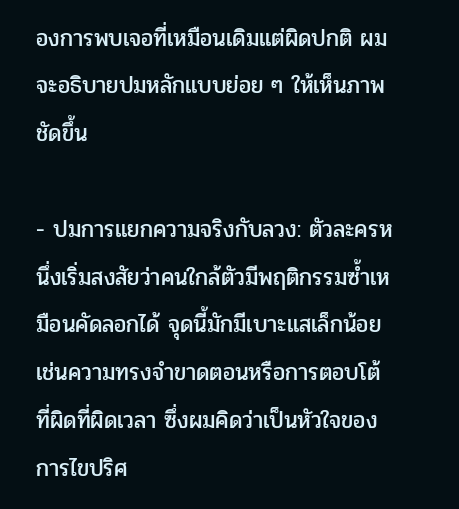องการพบเจอที่เหมือนเดิมแต่ผิดปกติ ผมจะอธิบายปมหลักแบบย่อย ๆ ให้เห็นภาพชัดขึ้น

- ปมการแยกความจริงกับลวง: ตัวละครหนึ่งเริ่มสงสัยว่าคนใกล้ตัวมีพฤติกรรมซ้ำเหมือนคัดลอกได้ จุดนี้มักมีเบาะแสเล็กน้อย เช่นความทรงจำขาดตอนหรือการตอบโต้ที่ผิดที่ผิดเวลา ซึ่งผมคิดว่าเป็นหัวใจของการไขปริศ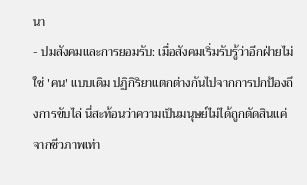นา
- ปมสังคมและการยอมรับ: เมื่อสังคมเริ่มรับรู้ว่าอีกฝ่ายไม่ใช่ 'คน' แบบเดิม ปฏิกิริยาแตกต่างกันไปจากการปกป้องถึงการขับไล่ นี่สะท้อนว่าความเป็นมนุษย์ไม่ได้ถูกตัดสินแค่จากชีวภาพเท่า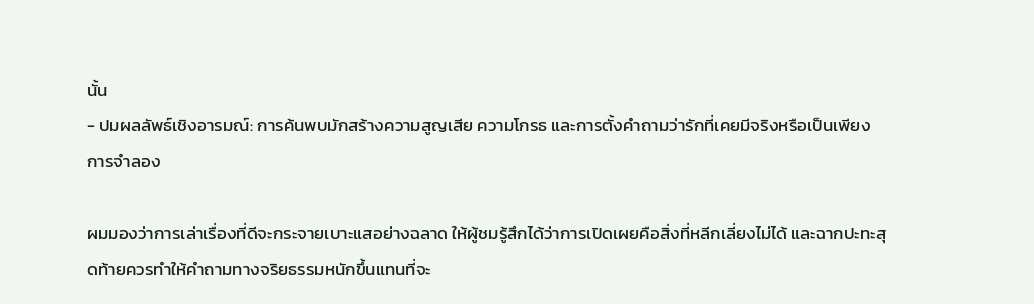นั้น
- ปมผลลัพธ์เชิงอารมณ์: การค้นพบมักสร้างความสูญเสีย ความโกรธ และการตั้งคำถามว่ารักที่เคยมีจริงหรือเป็นเพียงการจำลอง

ผมมองว่าการเล่าเรื่องที่ดีจะกระจายเบาะแสอย่างฉลาด ให้ผู้ชมรู้สึกได้ว่าการเปิดเผยคือสิ่งที่หลีกเลี่ยงไม่ได้ และฉากปะทะสุดท้ายควรทำให้คำถามทางจริยธรรมหนักขึ้นแทนที่จะ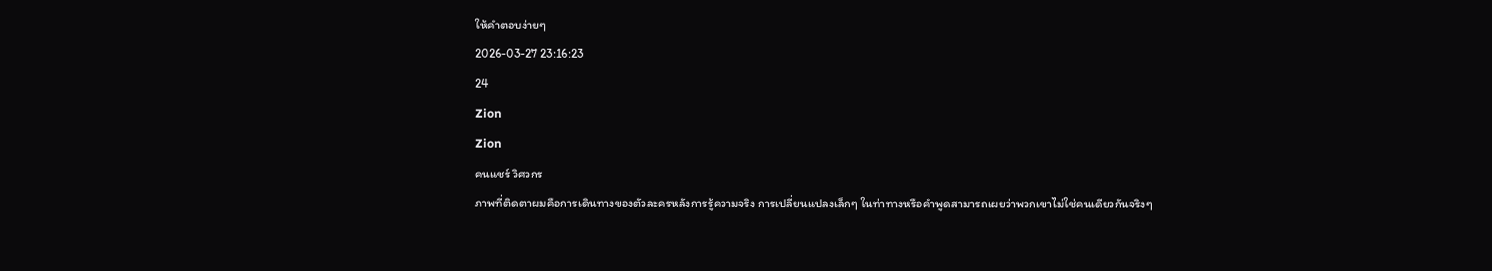ให้คำตอบง่ายๆ
2026-03-27 23:16:23
24
Zion
Zion
คนแชร์ วิศวกร
ภาพที่ติดตาผมคือการเดินทางของตัวละครหลังการรู้ความจริง การเปลี่ยนแปลงเล็กๆ ในท่าทางหรือคำพูดสามารถเผยว่าพวกเขาไม่ใช่คนเดียวกันจริงๆ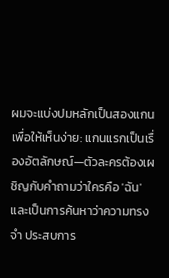ผมจะแบ่งปมหลักเป็นสองแกนเพื่อให้เห็นง่าย: แกนแรกเป็นเรื่องอัตลักษณ์—ตัวละครต้องเผชิญกับคำถามว่าใครคือ 'ฉัน' และเป็นการค้นหาว่าความทรงจำ ประสบการ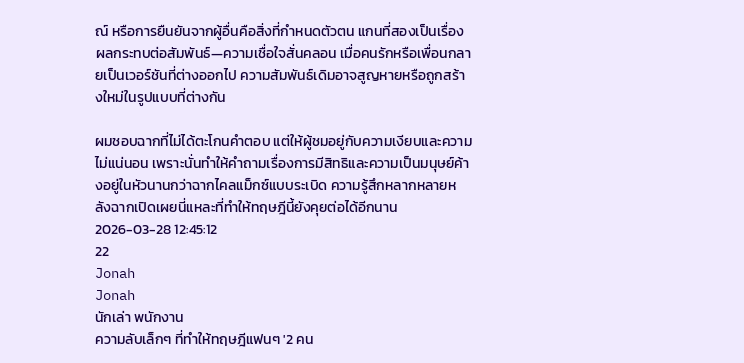ณ์ หรือการยืนยันจากผู้อื่นคือสิ่งที่กำหนดตัวตน แกนที่สองเป็นเรื่องผลกระทบต่อสัมพันธ์—ความเชื่อใจสั่นคลอน เมื่อคนรักหรือเพื่อนกลายเป็นเวอร์ชันที่ต่างออกไป ความสัมพันธ์เดิมอาจสูญหายหรือถูกสร้างใหม่ในรูปแบบที่ต่างกัน

ผมชอบฉากที่ไม่ได้ตะโกนคำตอบ แต่ให้ผู้ชมอยู่กับความเงียบและความไม่แน่นอน เพราะนั่นทำให้คำถามเรื่องการมีสิทธิและความเป็นมนุษย์ค้างอยู่ในหัวนานกว่าฉากไคลแม็กซ์แบบระเบิด ความรู้สึกหลากหลายหลังฉากเปิดเผยนี่แหละที่ทำให้ทฤษฎีนี้ยังคุยต่อได้อีกนาน
2026-03-28 12:45:12
22
Jonah
Jonah
นักเล่า พนักงาน
ความลับเล็กๆ ที่ทำให้ทฤษฎีแฟนๆ '2 คน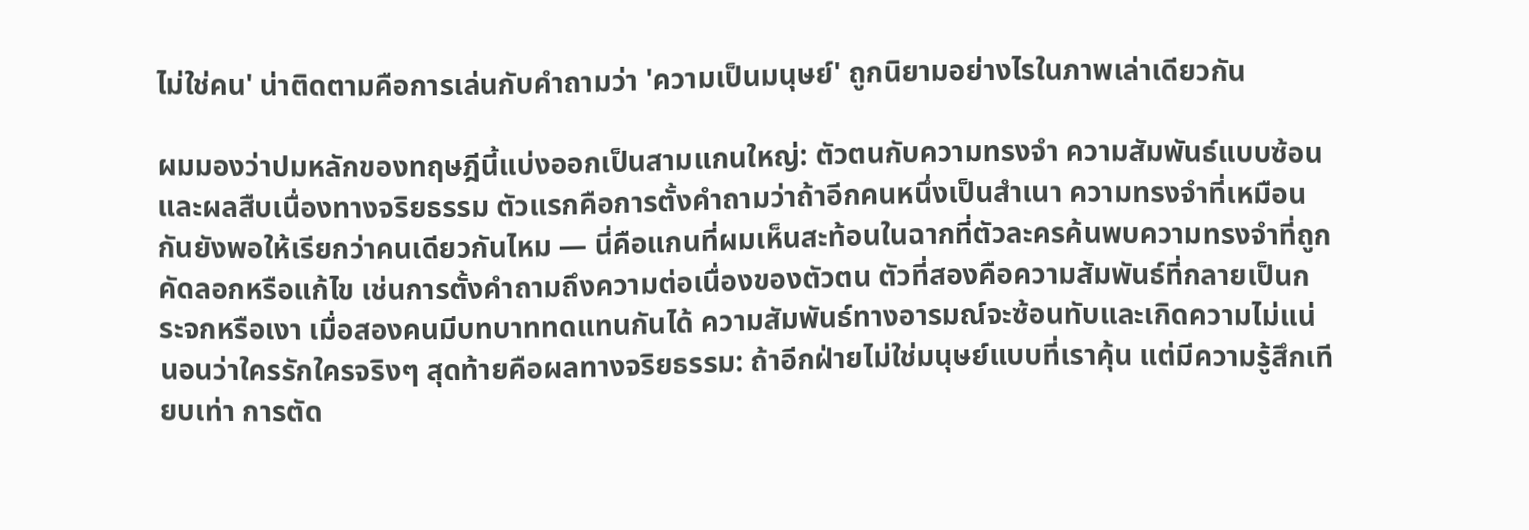ไม่ใช่คน' น่าติดตามคือการเล่นกับคำถามว่า 'ความเป็นมนุษย์' ถูกนิยามอย่างไรในภาพเล่าเดียวกัน

ผมมองว่าปมหลักของทฤษฎีนี้แบ่งออกเป็นสามแกนใหญ่: ตัวตนกับความทรงจำ ความสัมพันธ์แบบซ้อน และผลสืบเนื่องทางจริยธรรม ตัวแรกคือการตั้งคำถามว่าถ้าอีกคนหนึ่งเป็นสำเนา ความทรงจำที่เหมือนกันยังพอให้เรียกว่าคนเดียวกันไหม — นี่คือแกนที่ผมเห็นสะท้อนในฉากที่ตัวละครค้นพบความทรงจำที่ถูกคัดลอกหรือแก้ไข เช่นการตั้งคำถามถึงความต่อเนื่องของตัวตน ตัวที่สองคือความสัมพันธ์ที่กลายเป็นกระจกหรือเงา เมื่อสองคนมีบทบาททดแทนกันได้ ความสัมพันธ์ทางอารมณ์จะซ้อนทับและเกิดความไม่แน่นอนว่าใครรักใครจริงๆ สุดท้ายคือผลทางจริยธรรม: ถ้าอีกฝ่ายไม่ใช่มนุษย์แบบที่เราคุ้น แต่มีความรู้สึกเทียบเท่า การตัด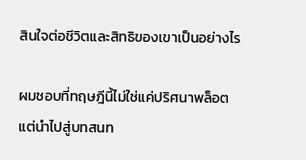สินใจต่อชีวิตและสิทธิของเขาเป็นอย่างไร

ผมชอบที่ทฤษฎีนี้ไม่ใช่แค่ปริศนาพล็อต แต่นำไปสู่บทสนท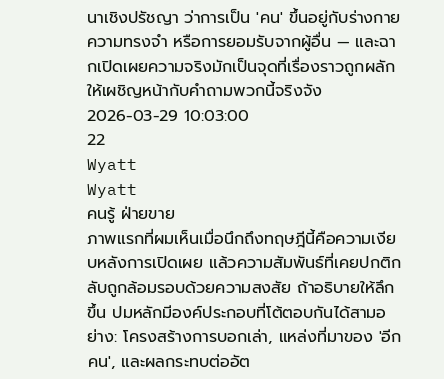นาเชิงปรัชญา ว่าการเป็น 'คน' ขึ้นอยู่กับร่างกาย ความทรงจำ หรือการยอมรับจากผู้อื่น — และฉากเปิดเผยความจริงมักเป็นจุดที่เรื่องราวถูกผลักให้เผชิญหน้ากับคำถามพวกนี้จริงจัง
2026-03-29 10:03:00
22
Wyatt
Wyatt
คนรู้ ฝ่ายขาย
ภาพแรกที่ผมเห็นเมื่อนึกถึงทฤษฎีนี้คือความเงียบหลังการเปิดเผย แล้วความสัมพันธ์ที่เคยปกติกลับถูกล้อมรอบด้วยความสงสัย ถ้าอธิบายให้ลึกขึ้น ปมหลักมีองค์ประกอบที่โต้ตอบกันได้สามอย่าง: โครงสร้างการบอกเล่า, แหล่งที่มาของ 'อีกคน', และผลกระทบต่ออัต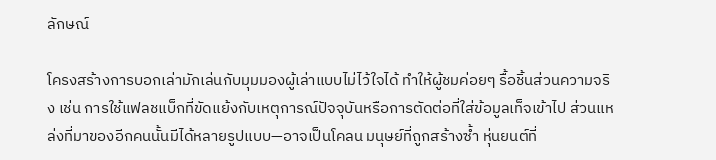ลักษณ์

โครงสร้างการบอกเล่ามักเล่นกับมุมมองผู้เล่าแบบไม่ไว้ใจได้ ทำให้ผู้ชมค่อยๆ รื้อชิ้นส่วนความจริง เช่น การใช้แฟลชแบ็กที่ขัดแย้งกับเหตุการณ์ปัจจุบันหรือการตัดต่อที่ใส่ข้อมูลเท็จเข้าไป ส่วนแหล่งที่มาของอีกคนนั้นมีได้หลายรูปแบบ—อาจเป็นโคลน มนุษย์ที่ถูกสร้างซ้ำ หุ่นยนต์ที่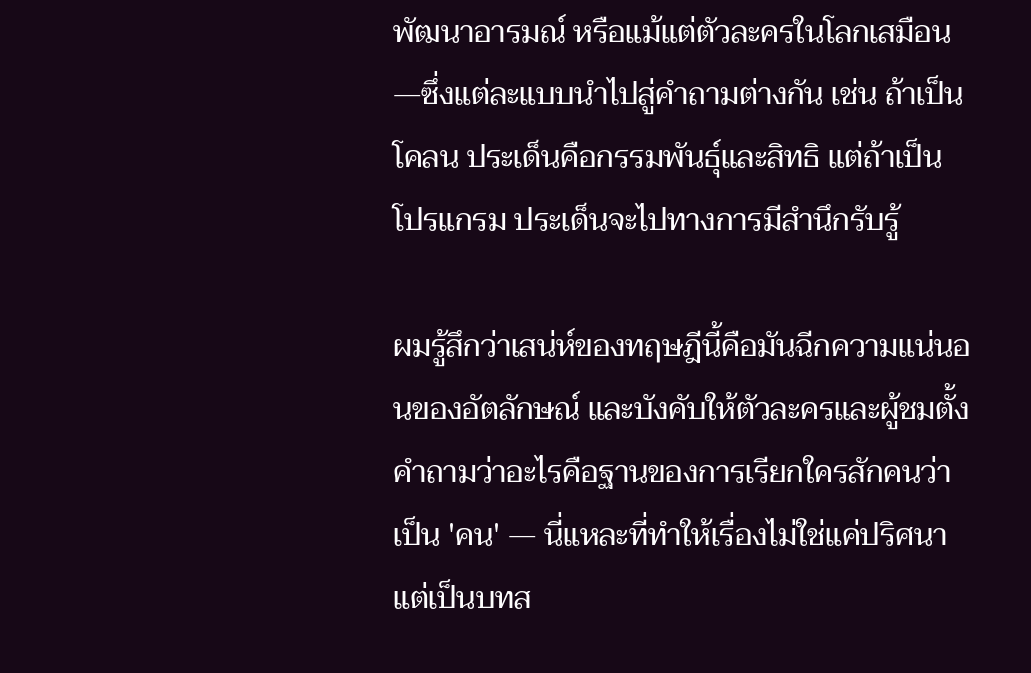พัฒนาอารมณ์ หรือแม้แต่ตัวละครในโลกเสมือน—ซึ่งแต่ละแบบนำไปสู่คำถามต่างกัน เช่น ถ้าเป็นโคลน ประเด็นคือกรรมพันธุ์และสิทธิ แต่ถ้าเป็นโปรแกรม ประเด็นจะไปทางการมีสำนึกรับรู้

ผมรู้สึกว่าเสน่ห์ของทฤษฎีนี้คือมันฉีกความแน่นอนของอัตลักษณ์ และบังคับให้ตัวละครและผู้ชมตั้งคำถามว่าอะไรคือฐานของการเรียกใครสักคนว่าเป็น 'คน' — นี่แหละที่ทำให้เรื่องไม่ใช่แค่ปริศนา แต่เป็นบทส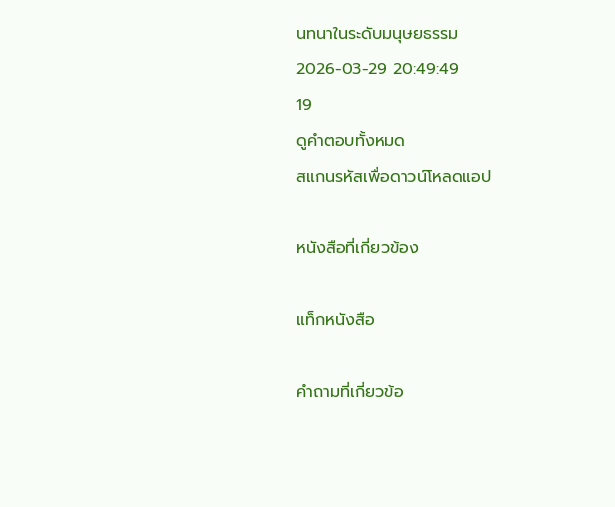นทนาในระดับมนุษยธรรม
2026-03-29 20:49:49
19
ดูคำตอบทั้งหมด
สแกนรหัสเพื่อดาวน์โหลดแอป

หนังสือที่เกี่ยวข้อง

แท็กหนังสือ

คำถามที่เกี่ยวข้อ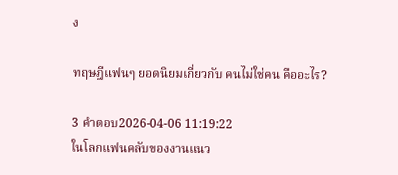ง

ทฤษฎีแฟนๆ ยอดนิยมเกี่ยวกับ คนไม่ใช่คน คืออะไร?

3 คำตอบ2026-04-06 11:19:22
ในโลกแฟนคลับของงานแนว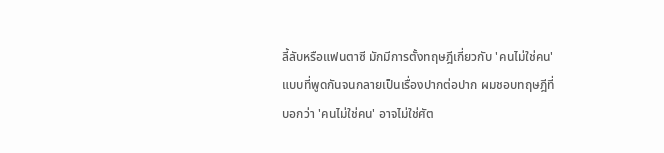ลี้ลับหรือแฟนตาซี มักมีการตั้งทฤษฎีเกี่ยวกับ 'คนไม่ใช่คน' แบบที่พูดกันจนกลายเป็นเรื่องปากต่อปาก ผมชอบทฤษฎีที่บอกว่า 'คนไม่ใช่คน' อาจไม่ใช่ศัต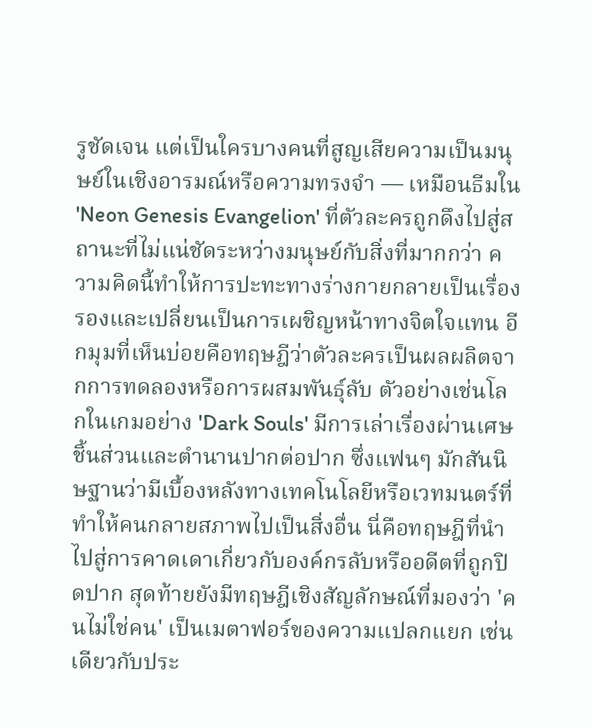รูชัดเจน แต่เป็นใครบางคนที่สูญเสียความเป็นมนุษย์ในเชิงอารมณ์หรือความทรงจำ — เหมือนธีมใน 'Neon Genesis Evangelion' ที่ตัวละครถูกดึงไปสู่สถานะที่ไม่แน่ชัดระหว่างมนุษย์กับสิ่งที่มากกว่า ความคิดนี้ทำให้การปะทะทางร่างกายกลายเป็นเรื่องรองและเปลี่ยนเป็นการเผชิญหน้าทางจิตใจแทน อีกมุมที่เห็นบ่อยคือทฤษฎีว่าตัวละครเป็นผลผลิตจากการทดลองหรือการผสมพันธุ์ลับ ตัวอย่างเช่นโลกในเกมอย่าง 'Dark Souls' มีการเล่าเรื่องผ่านเศษชิ้นส่วนและตำนานปากต่อปาก ซึ่งแฟนๆ มักสันนิษฐานว่ามีเบื้องหลังทางเทคโนโลยีหรือเวทมนตร์ที่ทำให้คนกลายสภาพไปเป็นสิ่งอื่น นี่คือทฤษฎีที่นำไปสู่การคาดเดาเกี่ยวกับองค์กรลับหรืออดีตที่ถูกปิดปาก สุดท้ายยังมีทฤษฎีเชิงสัญลักษณ์ที่มองว่า 'คนไม่ใช่คน' เป็นเมตาฟอร์ของความแปลกแยก เช่นเดียวกับประ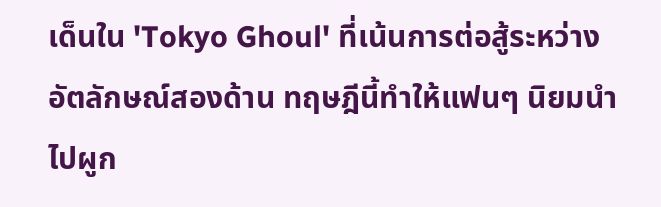เด็นใน 'Tokyo Ghoul' ที่เน้นการต่อสู้ระหว่างอัตลักษณ์สองด้าน ทฤษฎีนี้ทำให้แฟนๆ นิยมนำไปผูก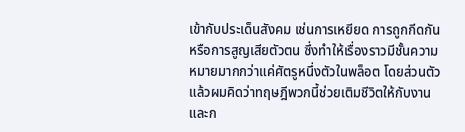เข้ากับประเด็นสังคม เช่นการเหยียด การถูกกีดกัน หรือการสูญเสียตัวตน ซึ่งทำให้เรื่องราวมีชั้นความหมายมากกว่าแค่ศัตรูหนึ่งตัวในพล็อต โดยส่วนตัวแล้วผมคิดว่าทฤษฎีพวกนี้ช่วยเติมชีวิตให้กับงานและก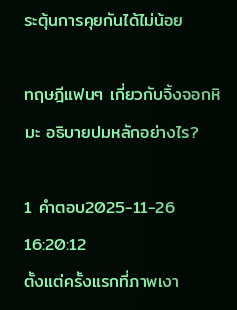ระตุ้นการคุยกันได้ไม่น้อย

ทฤษฎีแฟนๆ เกี่ยวกับจิ้งจอกหิมะ อธิบายปมหลักอย่างไร?

1 คำตอบ2025-11-26 16:20:12
ตั้งแต่ครั้งแรกที่ภาพเงา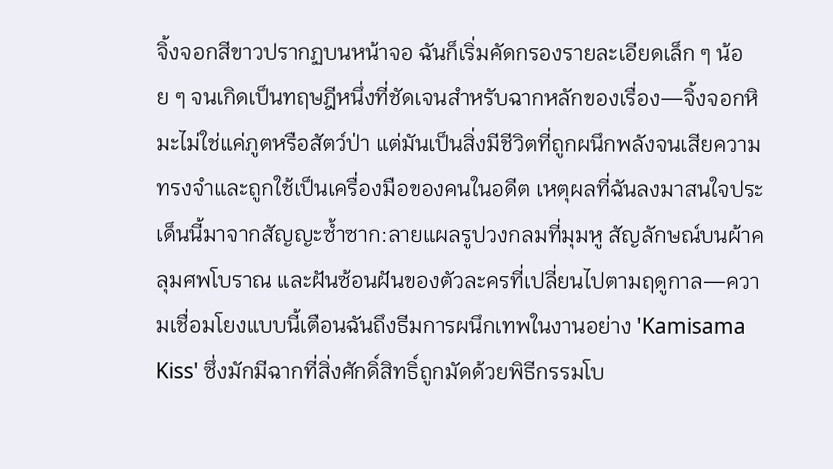จิ้งจอกสีขาวปรากฏบนหน้าจอ ฉันก็เริ่มคัดกรองรายละเอียดเล็ก ๆ น้อย ๆ จนเกิดเป็นทฤษฎีหนึ่งที่ชัดเจนสำหรับฉากหลักของเรื่อง—จิ้งจอกหิมะไม่ใช่แค่ภูตหรือสัตว์ป่า แต่มันเป็นสิ่งมีชีวิตที่ถูกผนึกพลังจนเสียความทรงจำและถูกใช้เป็นเครื่องมือของคนในอดีต เหตุผลที่ฉันลงมาสนใจประเด็นนี้มาจากสัญญะซ้ำซาก:ลายแผลรูปวงกลมที่มุมหู สัญลักษณ์บนผ้าคลุมศพโบราณ และฝันซ้อนฝันของตัวละครที่เปลี่ยนไปตามฤดูกาล—ความเชื่อมโยงแบบนี้เตือนฉันถึงธีมการผนึกเทพในงานอย่าง 'Kamisama Kiss' ซึ่งมักมีฉากที่สิ่งศักดิ์สิทธิ์ถูกมัดด้วยพิธีกรรมโบ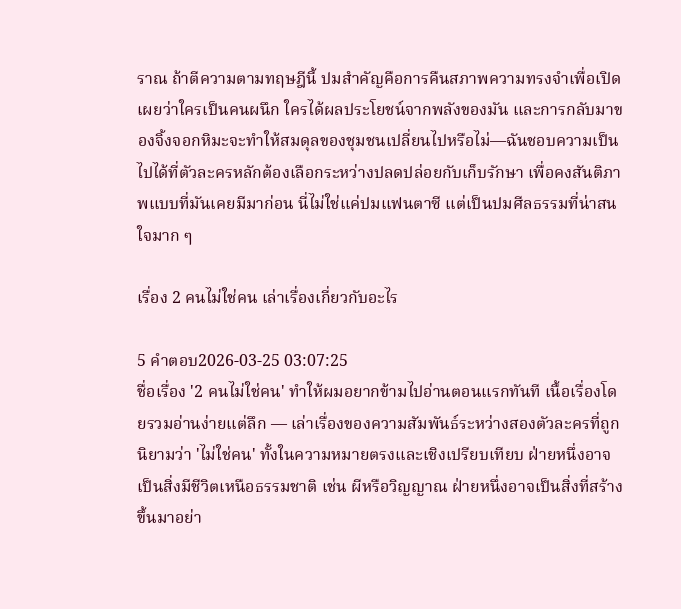ราณ ถ้าตีความตามทฤษฎีนี้ ปมสำคัญคือการคืนสภาพความทรงจำเพื่อเปิดเผยว่าใครเป็นคนผนึก ใครได้ผลประโยชน์จากพลังของมัน และการกลับมาของจิ้งจอกหิมะจะทำให้สมดุลของชุมชนเปลี่ยนไปหรือไม่—ฉันชอบความเป็นไปได้ที่ตัวละครหลักต้องเลือกระหว่างปลดปล่อยกับเก็บรักษา เพื่อคงสันติภาพแบบที่มันเคยมีมาก่อน นี่ไม่ใช่แค่ปมแฟนตาซี แต่เป็นปมศีลธรรมที่น่าสนใจมาก ๆ

เรื่อง 2 คนไม่ใช่คน เล่าเรื่องเกี่ยวกับอะไร

5 คำตอบ2026-03-25 03:07:25
ชื่อเรื่อง '2 คนไม่ใช่คน' ทำให้ผมอยากข้ามไปอ่านตอนแรกทันที เนื้อเรื่องโดยรวมอ่านง่ายแต่ลึก — เล่าเรื่องของความสัมพันธ์ระหว่างสองตัวละครที่ถูกนิยามว่า 'ไม่ใช่คน' ทั้งในความหมายตรงและเชิงเปรียบเทียบ ฝ่ายหนึ่งอาจเป็นสิ่งมีชีวิตเหนือธรรมชาติ เช่น ผีหรือวิญญาณ ฝ่ายหนึ่งอาจเป็นสิ่งที่สร้างขึ้นมาอย่า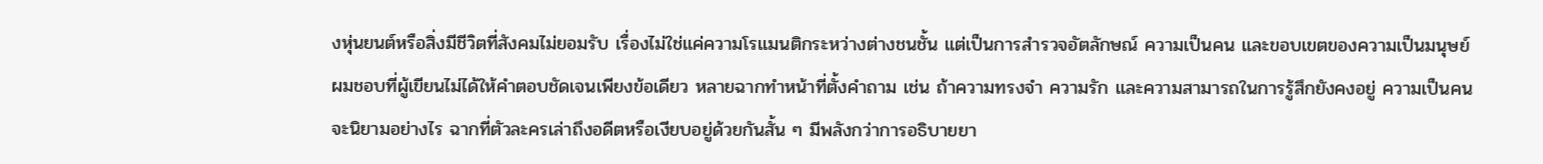งหุ่นยนต์หรือสิ่งมีชีวิตที่สังคมไม่ยอมรับ เรื่องไม่ใช่แค่ความโรแมนติกระหว่างต่างชนชั้น แต่เป็นการสำรวจอัตลักษณ์ ความเป็นคน และขอบเขตของความเป็นมนุษย์ ผมชอบที่ผู้เขียนไม่ได้ให้คำตอบชัดเจนเพียงข้อเดียว หลายฉากทำหน้าที่ตั้งคำถาม เช่น ถ้าความทรงจำ ความรัก และความสามารถในการรู้สึกยังคงอยู่ ความเป็นคนจะนิยามอย่างไร ฉากที่ตัวละครเล่าถึงอดีตหรือเงียบอยู่ด้วยกันสั้น ๆ มีพลังกว่าการอธิบายยา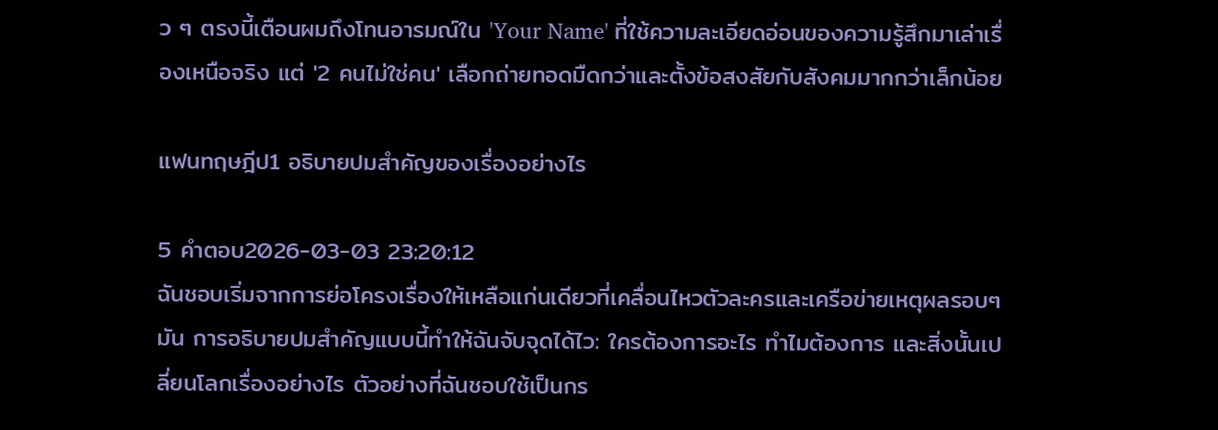ว ๆ ตรงนี้เตือนผมถึงโทนอารมณ์ใน 'Your Name' ที่ใช้ความละเอียดอ่อนของความรู้สึกมาเล่าเรื่องเหนือจริง แต่ '2 คนไม่ใช่คน' เลือกถ่ายทอดมืดกว่าและตั้งข้อสงสัยกับสังคมมากกว่าเล็กน้อย

แฟนทฤษฎีป1 อธิบายปมสำคัญของเรื่องอย่างไร

5 คำตอบ2026-03-03 23:20:12
ฉันชอบเริ่มจากการย่อโครงเรื่องให้เหลือแก่นเดียวที่เคลื่อนไหวตัวละครและเครือข่ายเหตุผลรอบๆ มัน การอธิบายปมสำคัญแบบนี้ทำให้ฉันจับจุดได้ไว: ใครต้องการอะไร ทำไมต้องการ และสิ่งนั้นเปลี่ยนโลกเรื่องอย่างไร ตัวอย่างที่ฉันชอบใช้เป็นกร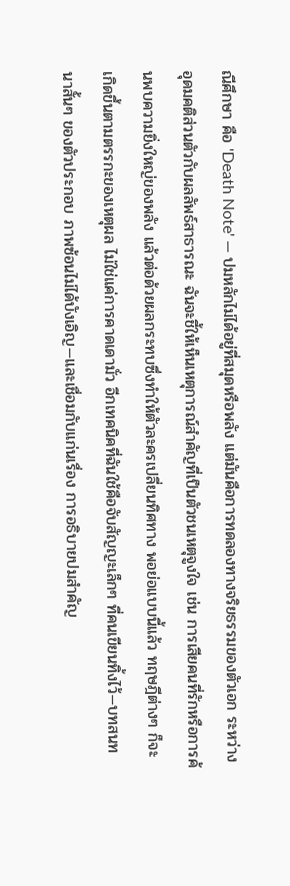ณีศึกษา คือ 'Death Note' — ปมหลักไม่ได้อยู่ที่สมุดหรือพลัง แต่มันคือการทดลองทางจริยธรรมของตัวเอก ระหว่างอุดมคติส่วนตัวกับผลลัพธ์สาธารณะ ฉันจะชี้ให้เห็นเหตุการณ์สำคัญที่เป็นตัวชนเหตุจูงใจ เช่น การเสียคนที่รักหรือการค้นพบความยิ่งใหญ่ของพลัง แล้วต่อด้วยผลกระทบซึ่งทำให้ตัวละครเปลี่ยนทิศทาง พอย่อแบบนี้แล้ว ทฤษฎีต่างๆ ก็จะเกิดขึ้นตามตรรกะของเหตุผล ไม่ใช่แค่การคาดเดามั่ว อีกเทคนิคที่ฉันใช้คือจับสัญญะเล็กๆ ที่คนเขียนทิ้งไว้—บทสนทนาสั้นๆ ของตัวประกอบ ภาพซ้อนไม่ได้บังเอิญ—และเชื่อมกับแก่นเรื่อง การอธิบายปมสำคัญ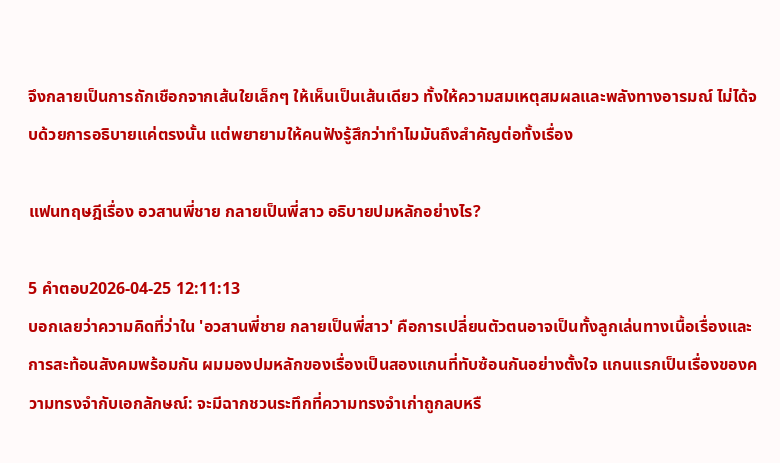จึงกลายเป็นการถักเชือกจากเส้นใยเล็กๆ ให้เห็นเป็นเส้นเดียว ทั้งให้ความสมเหตุสมผลและพลังทางอารมณ์ ไม่ได้จบด้วยการอธิบายแค่ตรงนั้น แต่พยายามให้คนฟังรู้สึกว่าทำไมมันถึงสำคัญต่อทั้งเรื่อง

แฟนทฤษฎีเรื่อง อวสานพี่ชาย กลายเป็นพี่สาว อธิบายปมหลักอย่างไร?

5 คำตอบ2026-04-25 12:11:13
บอกเลยว่าความคิดที่ว่าใน 'อวสานพี่ชาย กลายเป็นพี่สาว' คือการเปลี่ยนตัวตนอาจเป็นทั้งลูกเล่นทางเนื้อเรื่องและการสะท้อนสังคมพร้อมกัน ผมมองปมหลักของเรื่องเป็นสองแกนที่ทับซ้อนกันอย่างตั้งใจ แกนแรกเป็นเรื่องของความทรงจำกับเอกลักษณ์: จะมีฉากชวนระทึกที่ความทรงจำเก่าถูกลบหรื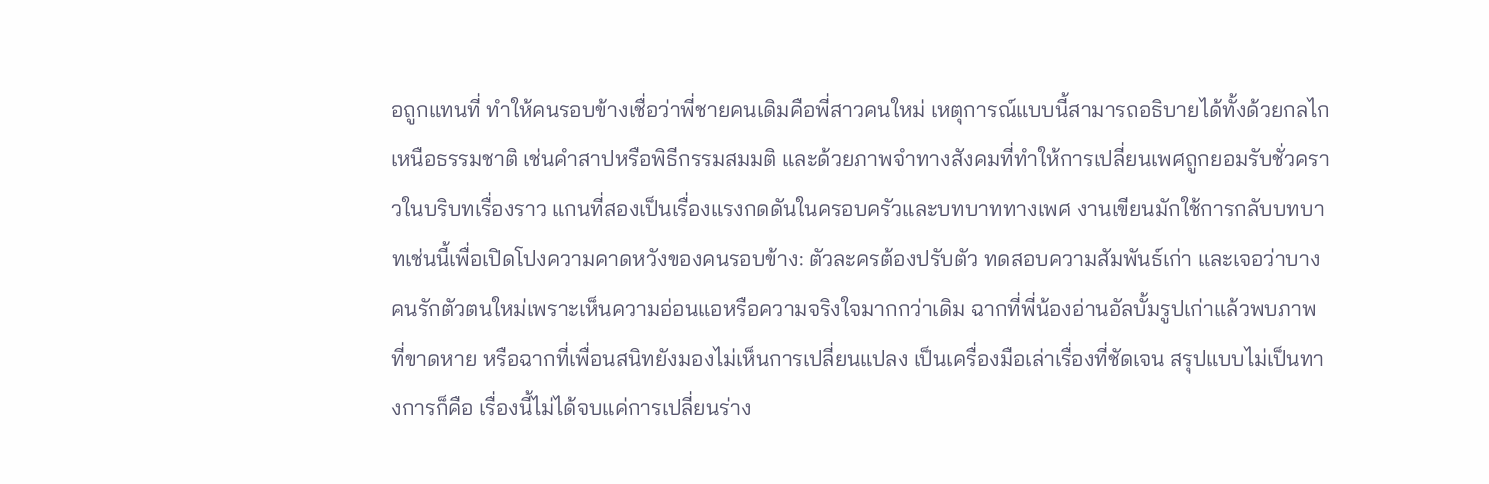อถูกแทนที่ ทำให้คนรอบข้างเชื่อว่าพี่ชายคนเดิมคือพี่สาวคนใหม่ เหตุการณ์แบบนี้สามารถอธิบายได้ทั้งด้วยกลไกเหนือธรรมชาติ เช่นคำสาปหรือพิธีกรรมสมมติ และด้วยภาพจำทางสังคมที่ทำให้การเปลี่ยนเพศถูกยอมรับชั่วคราวในบริบทเรื่องราว แกนที่สองเป็นเรื่องแรงกดดันในครอบครัวและบทบาททางเพศ งานเขียนมักใช้การกลับบทบาทเช่นนี้เพื่อเปิดโปงความคาดหวังของคนรอบข้าง: ตัวละครต้องปรับตัว ทดสอบความสัมพันธ์เก่า และเจอว่าบางคนรักตัวตนใหม่เพราะเห็นความอ่อนแอหรือความจริงใจมากกว่าเดิม ฉากที่พี่น้องอ่านอัลบั้มรูปเก่าแล้วพบภาพที่ขาดหาย หรือฉากที่เพื่อนสนิทยังมองไม่เห็นการเปลี่ยนแปลง เป็นเครื่องมือเล่าเรื่องที่ชัดเจน สรุปแบบไม่เป็นทางการก็คือ เรื่องนี้ไม่ได้จบแค่การเปลี่ยนร่าง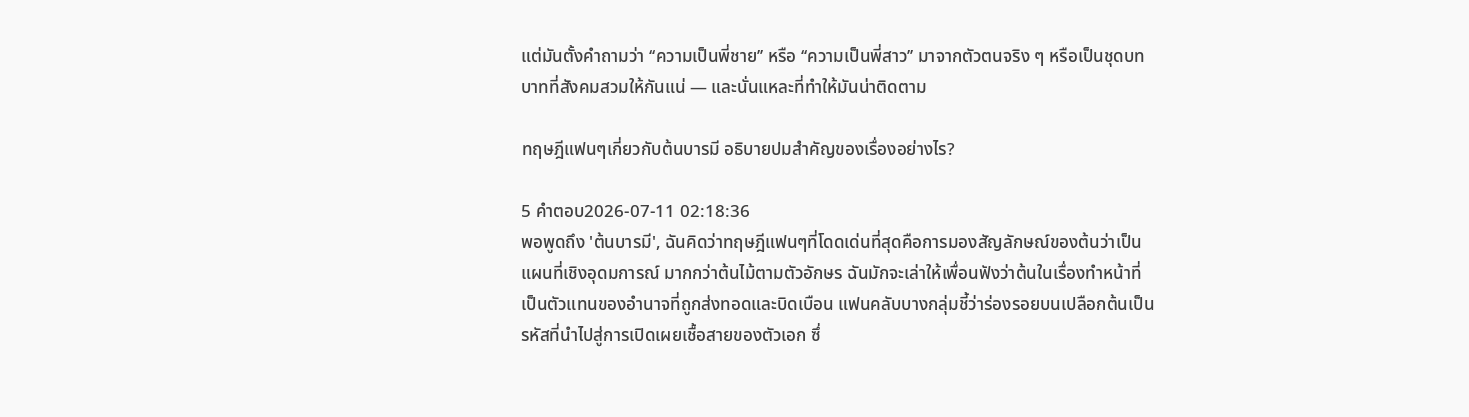แต่มันตั้งคำถามว่า ‘‘ความเป็นพี่ชาย’’ หรือ ‘‘ความเป็นพี่สาว’’ มาจากตัวตนจริง ๆ หรือเป็นชุดบทบาทที่สังคมสวมให้กันแน่ — และนั่นแหละที่ทำให้มันน่าติดตาม

ทฤษฎีแฟนๆเกี่ยวกับต้นบารมี อธิบายปมสำคัญของเรื่องอย่างไร?

5 คำตอบ2026-07-11 02:18:36
พอพูดถึง 'ต้นบารมี', ฉันคิดว่าทฤษฎีแฟนๆที่โดดเด่นที่สุดคือการมองสัญลักษณ์ของต้นว่าเป็นแผนที่เชิงอุดมการณ์ มากกว่าต้นไม้ตามตัวอักษร ฉันมักจะเล่าให้เพื่อนฟังว่าต้นในเรื่องทำหน้าที่เป็นตัวแทนของอำนาจที่ถูกส่งทอดและบิดเบือน แฟนคลับบางกลุ่มชี้ว่าร่องรอยบนเปลือกต้นเป็นรหัสที่นำไปสู่การเปิดเผยเชื้อสายของตัวเอก ซึ่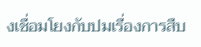งเชื่อมโยงกับปมเรื่องการสืบ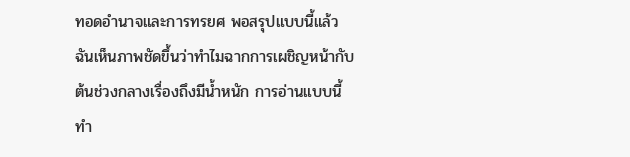ทอดอำนาจและการทรยศ พอสรุปแบบนี้แล้วฉันเห็นภาพชัดขึ้นว่าทำไมฉากการเผชิญหน้ากับต้นช่วงกลางเรื่องถึงมีน้ำหนัก การอ่านแบบนี้ทำ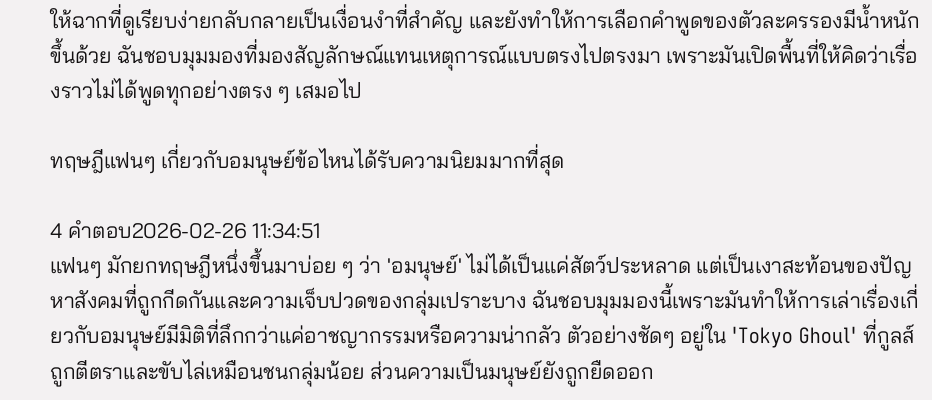ให้ฉากที่ดูเรียบง่ายกลับกลายเป็นเงื่อนงำที่สำคัญ และยังทำให้การเลือกคำพูดของตัวละครรองมีน้ำหนักขึ้นด้วย ฉันชอบมุมมองที่มองสัญลักษณ์แทนเหตุการณ์แบบตรงไปตรงมา เพราะมันเปิดพื้นที่ให้คิดว่าเรื่องราวไม่ได้พูดทุกอย่างตรง ๆ เสมอไป

ทฤษฎีแฟนๆ เกี่ยวกับอมนุษย์ข้อไหนได้รับความนิยมมากที่สุด

4 คำตอบ2026-02-26 11:34:51
แฟนๆ มักยกทฤษฎีหนึ่งขึ้นมาบ่อย ๆ ว่า 'อมนุษย์' ไม่ได้เป็นแค่สัตว์ประหลาด แต่เป็นเงาสะท้อนของปัญหาสังคมที่ถูกกีดกันและความเจ็บปวดของกลุ่มเปราะบาง ฉันชอบมุมมองนี้เพราะมันทำให้การเล่าเรื่องเกี่ยวกับอมนุษย์มีมิติที่ลึกกว่าแค่อาชญากรรมหรือความน่ากลัว ตัวอย่างชัดๆ อยู่ใน 'Tokyo Ghoul' ที่กูลส์ถูกตีตราและขับไล่เหมือนชนกลุ่มน้อย ส่วนความเป็นมนุษย์ยังถูกยืดออก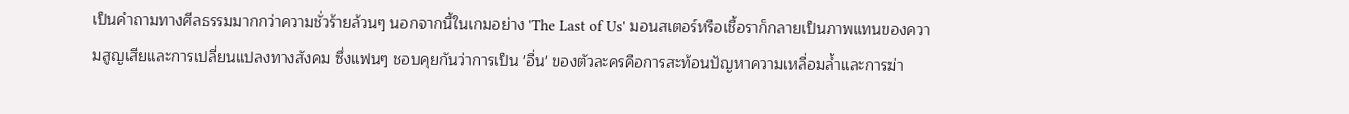เป็นคำถามทางศีลธรรมมากกว่าความชั่วร้ายล้วนๆ นอกจากนี้ในเกมอย่าง 'The Last of Us' มอนสเตอร์หรือเชื้อราก็กลายเป็นภาพแทนของความสูญเสียและการเปลี่ยนแปลงทางสังคม ซึ่งแฟนๆ ชอบคุยกันว่าการเป็น 'อื่น' ของตัวละครคือการสะท้อนปัญหาความเหลื่อมล้ำและการฆ่า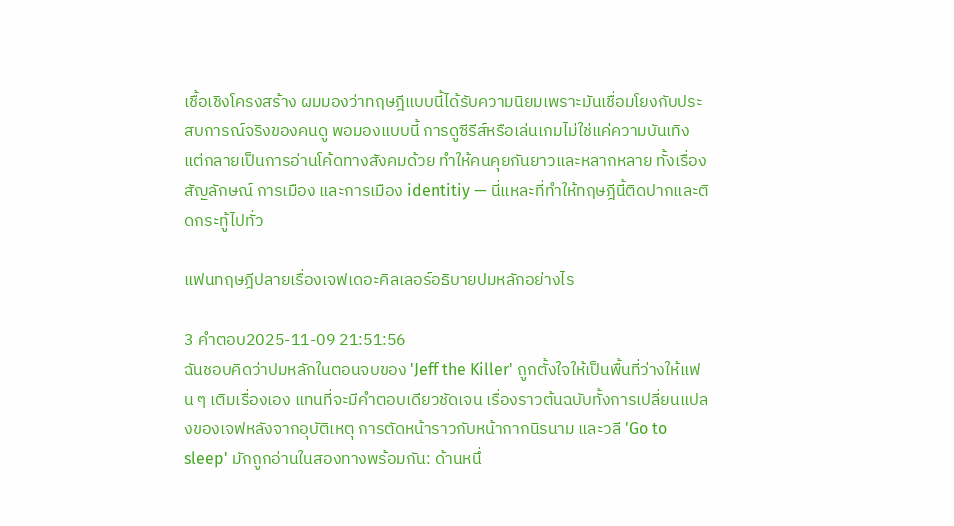เชื้อเชิงโครงสร้าง ผมมองว่าทฤษฎีแบบนี้ได้รับความนิยมเพราะมันเชื่อมโยงกับประสบการณ์จริงของคนดู พอมองแบบนี้ การดูซีรีส์หรือเล่นเกมไม่ใช่แค่ความบันเทิง แต่กลายเป็นการอ่านโค้ดทางสังคมด้วย ทำให้คนคุยกันยาวและหลากหลาย ทั้งเรื่องสัญลักษณ์ การเมือง และการเมือง identitiy — นี่แหละที่ทำให้ทฤษฎีนี้ติดปากและติดกระทู้ไปทั่ว

แฟนทฤษฎีปลายเรื่องเจฟเดอะคิลเลอร์อธิบายปมหลักอย่างไร

3 คำตอบ2025-11-09 21:51:56
ฉันชอบคิดว่าปมหลักในตอนจบของ 'Jeff the Killer' ถูกตั้งใจให้เป็นพื้นที่ว่างให้แฟน ๆ เติมเรื่องเอง แทนที่จะมีคำตอบเดียวชัดเจน เรื่องราวต้นฉบับทั้งการเปลี่ยนแปลงของเจฟหลังจากอุบัติเหตุ การตัดหน้าราวกับหน้ากากนิรนาม และวลี 'Go to sleep' มักถูกอ่านในสองทางพร้อมกัน: ด้านหนึ่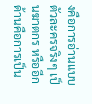งคือการอ่านแบบตัวละครจริงๆ เป็นฆาตกร หรืออีกด้านคือการเป็น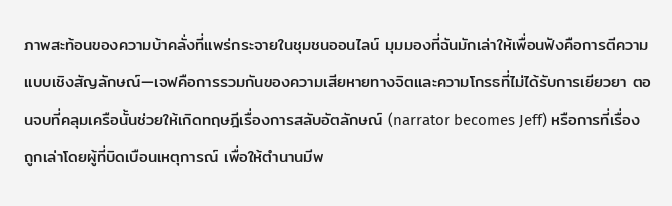ภาพสะท้อนของความบ้าคลั่งที่แพร่กระจายในชุมชนออนไลน์ มุมมองที่ฉันมักเล่าให้เพื่อนฟังคือการตีความแบบเชิงสัญลักษณ์—เจฟคือการรวมกันของความเสียหายทางจิตและความโกรธที่ไม่ได้รับการเยียวยา ตอนจบที่คลุมเครือนั้นช่วยให้เกิดทฤษฎีเรื่องการสลับอัตลักษณ์ (narrator becomes Jeff) หรือการที่เรื่องถูกเล่าโดยผู้ที่บิดเบือนเหตุการณ์ เพื่อให้ตำนานมีพ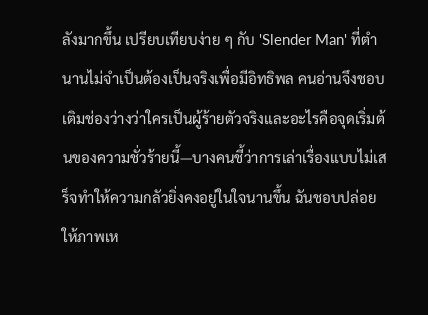ลังมากขึ้น เปรียบเทียบง่าย ๆ กับ 'Slender Man' ที่ตำนานไม่จำเป็นต้องเป็นจริงเพื่อมีอิทธิพล คนอ่านจึงชอบเติมช่องว่างว่าใครเป็นผู้ร้ายตัวจริงและอะไรคือจุดเริ่มต้นของความชั่วร้ายนี้—บางคนชี้ว่าการเล่าเรื่องแบบไม่เสร็จทำให้ความกลัวยิ่งคงอยู่ในใจนานขึ้น ฉันชอบปล่อยให้ภาพเห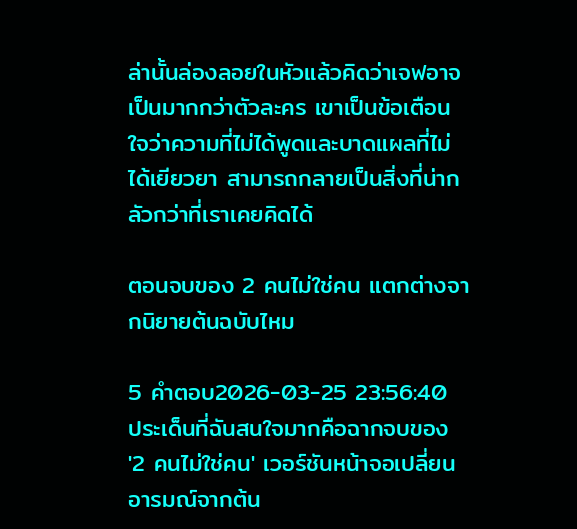ล่านั้นล่องลอยในหัวแล้วคิดว่าเจฟอาจเป็นมากกว่าตัวละคร เขาเป็นข้อเตือนใจว่าความที่ไม่ได้พูดและบาดแผลที่ไม่ได้เยียวยา สามารถกลายเป็นสิ่งที่น่ากลัวกว่าที่เราเคยคิดได้

ตอนจบของ 2 คนไม่ใช่คน แตกต่างจากนิยายต้นฉบับไหม

5 คำตอบ2026-03-25 23:56:40
ประเด็นที่ฉันสนใจมากคือฉากจบของ '2 คนไม่ใช่คน' เวอร์ชันหน้าจอเปลี่ยนอารมณ์จากต้น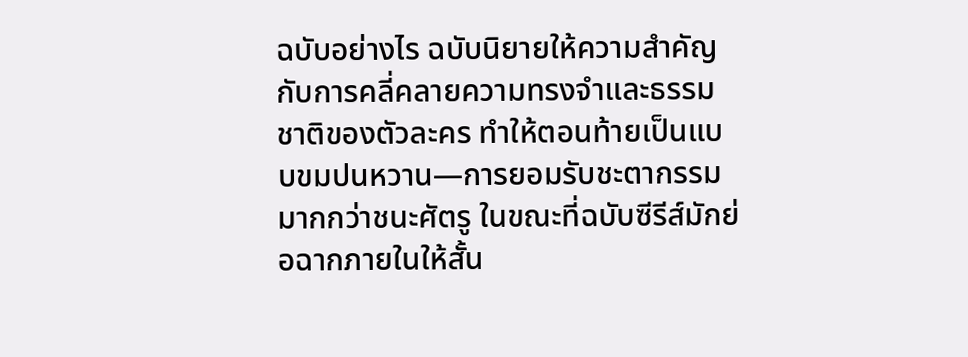ฉบับอย่างไร ฉบับนิยายให้ความสำคัญกับการคลี่คลายความทรงจำและธรรมชาติของตัวละคร ทำให้ตอนท้ายเป็นแบบขมปนหวาน—การยอมรับชะตากรรมมากกว่าชนะศัตรู ในขณะที่ฉบับซีรีส์มักย่อฉากภายในให้สั้น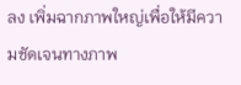ลง เพิ่มฉากภาพใหญ่เพื่อให้มีความชัดเจนทางภาพ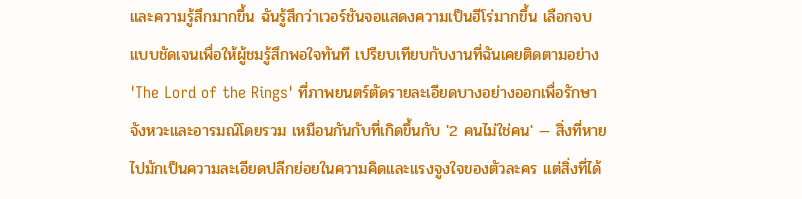และความรู้สึกมากขึ้น ฉันรู้สึกว่าเวอร์ชันจอแสดงความเป็นฮีโร่มากขึ้น เลือกจบแบบชัดเจนเพื่อให้ผู้ชมรู้สึกพอใจทันที เปรียบเทียบกับงานที่ฉันเคยติดตามอย่าง 'The Lord of the Rings' ที่ภาพยนตร์ตัดรายละเอียดบางอย่างออกเพื่อรักษาจังหวะและอารมณ์โดยรวม เหมือนกันกับที่เกิดขึ้นกับ '2 คนไม่ใช่คน' — สิ่งที่หายไปมักเป็นความละเอียดปลีกย่อยในความคิดและแรงจูงใจของตัวละคร แต่สิ่งที่ได้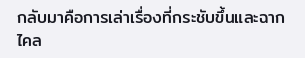กลับมาคือการเล่าเรื่องที่กระชับขึ้นและฉากไคล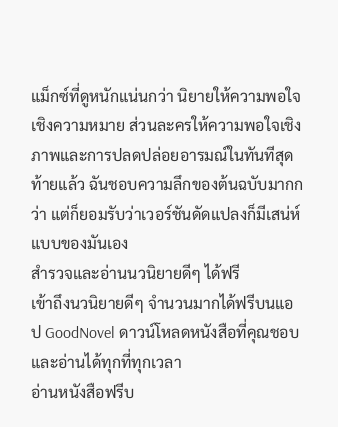แม็กซ์ที่ดูหนักแน่นกว่า นิยายให้ความพอใจเชิงความหมาย ส่วนละครให้ความพอใจเชิงภาพและการปลดปล่อยอารมณ์ในทันทีสุดท้ายแล้ว ฉันชอบความลึกของต้นฉบับมากกว่า แต่ก็ยอมรับว่าเวอร์ชันดัดแปลงก็มีเสน่ห์แบบของมันเอง
สำรวจและอ่านนวนิยายดีๆ ได้ฟรี
เข้าถึงนวนิยายดีๆ จำนวนมากได้ฟรีบนแอป GoodNovel ดาวน์โหลดหนังสือที่คุณชอบและอ่านได้ทุกที่ทุกเวลา
อ่านหนังสือฟรีบ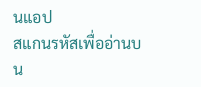นแอป
สแกนรหัสเพื่ออ่านบน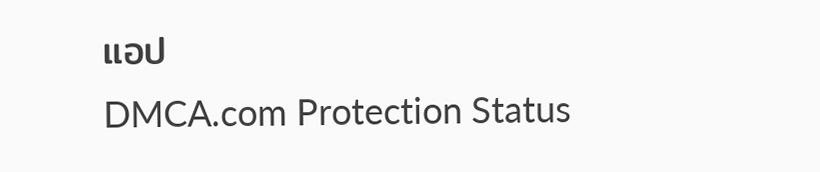แอป
DMCA.com Protection Status